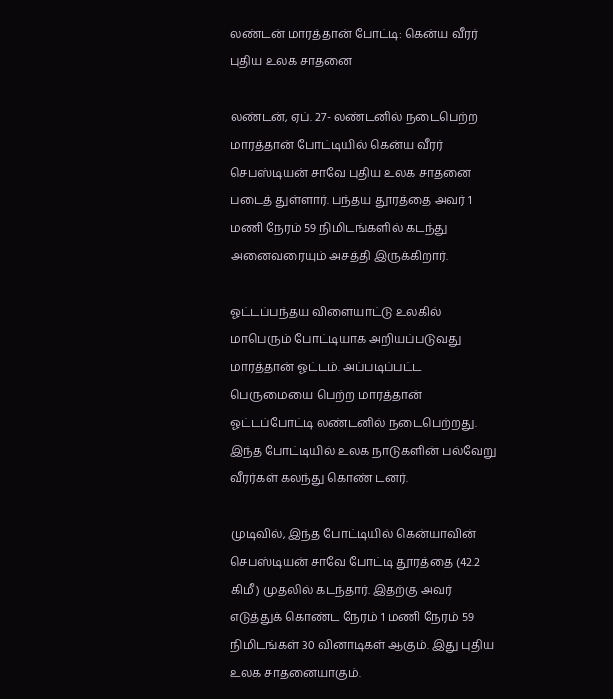லண்டன் மாரத்தான் போட்டி: கென்ய வீரர் புதிய உலக சாதனை

லண்டன், ஏப். 27- லண்டனில் நடைபெற்ற மாரத்தான் போட்டியில் கென்ய வீரர் செபஸ்டியன் சாவே புதிய உலக சாதனை படைத் துள்ளார். பந்தய தூரத்தை அவர் 1 மணி நேரம் 59 நிமிடங்களில் கடந்து அனைவரையும் அசத்தி இருக்கிறார்.

ஓட்டப்பந்தய விளையாட்டு உலகில் மாபெரும் போட்டியாக அறியப்படுவது மாரத்தான் ஓட்டம். அப்படிப்பட்ட பெருமையை பெற்ற மாரத்தான் ஓட்டப்போட்டி லண்டனில் நடைபெற்றது. இந்த போட்டியில் உலக நாடுகளின் பல்வேறு வீரர்கள் கலந்து கொண் டனர்.

முடிவில், இந்த போட்டியில் கென்யாவின் செபஸ்டியன் சாவே போட்டி தூரத்தை (42.2 கிமீ) முதலில் கடந்தார். இதற்கு அவர் எடுத்துக் கொண்ட நேரம் 1 மணி நேரம் 59 நிமிடங்கள் 30 வினாடிகள் ஆகும். இது புதிய உலக சாதனையாகும்.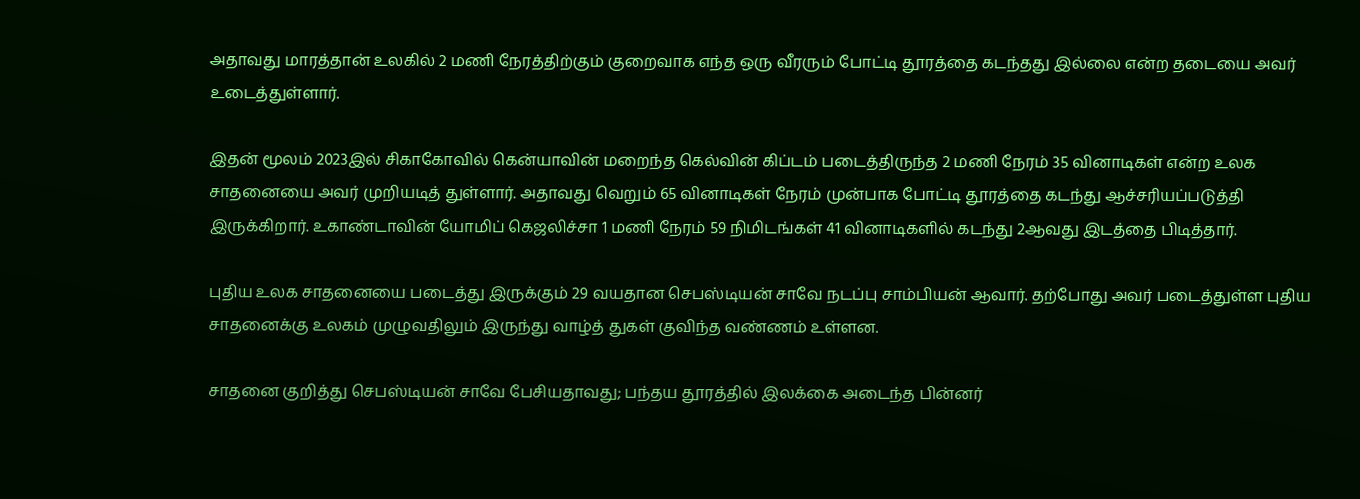அதாவது மாரத்தான் உலகில் 2 மணி நேரத்திற்கும் குறைவாக எந்த ஒரு வீரரும் போட்டி தூரத்தை கடந்தது இல்லை என்ற தடையை அவர் உடைத்துள்ளார்.

இதன் மூலம் 2023இல் சிகாகோவில் கென்யாவின் மறைந்த கெல்வின் கிப்டம் படைத்திருந்த 2 மணி நேரம் 35 வினாடிகள் என்ற உலக சாதனையை அவர் முறியடித் துள்ளார். அதாவது வெறும் 65 வினாடிகள் நேரம் முன்பாக போட்டி தூரத்தை கடந்து ஆச்சரியப்படுத்தி இருக்கிறார். உகாண்டாவின் யோமிப் கெஜலிச்சா 1 மணி நேரம் 59 நிமிடங்கள் 41 வினாடிகளில் கடந்து 2ஆவது இடத்தை பிடித்தார்.

புதிய உலக சாதனையை படைத்து இருக்கும் 29 வயதான செபஸ்டியன் சாவே நடப்பு சாம்பியன் ஆவார். தற்போது அவர் படைத்துள்ள புதிய சாதனைக்கு உலகம் முழுவதிலும் இருந்து வாழ்த் துகள் குவிந்த வண்ணம் உள்ளன.

சாதனை குறித்து செபஸ்டியன் சாவே பேசியதாவது; பந்தய தூரத்தில் இலக்கை அடைந்த பின்னர்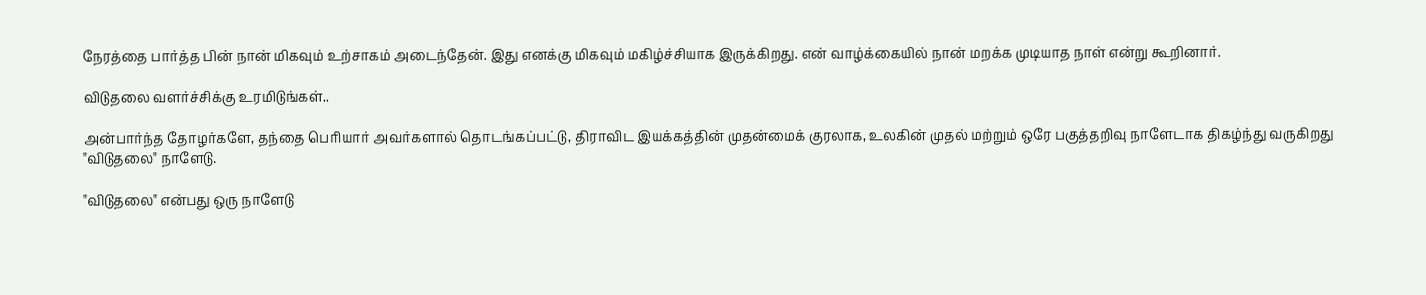நேரத்தை பார்த்த பின் நான் மிகவும் உற்சாகம் அடைந்தேன். இது எனக்கு மிகவும் மகிழ்ச்சியாக இருக்கிறது. என் வாழ்க்கையில் நான் மறக்க முடியாத நாள் என்று கூறினார்.

விடுதலை வளர்ச்சிக்கு உரமிடுங்கள்..

அன்பார்ந்த தோழர்களே, தந்தை பெரியார் அவர்களால் தொடங்கப்பட்டு, திராவிட இயக்கத்தின் முதன்மைக் குரலாக, உலகின் முதல் மற்றும் ஒரே பகுத்தறிவு நாளேடாக திகழ்ந்து வருகிறது "விடுதலை" நாளேடு.

"விடுதலை" என்பது ஒரு நாளேடு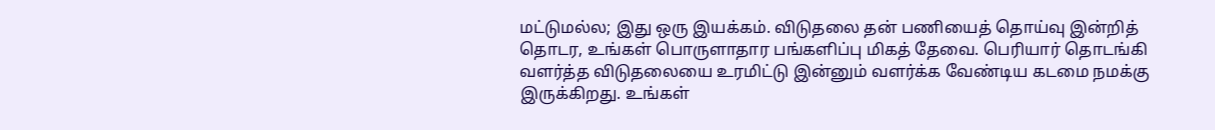மட்டுமல்ல; இது ஒரு இயக்கம். விடுதலை தன் பணியைத் தொய்வு இன்றித் தொடர, உங்கள் பொருளாதார பங்களிப்பு மிகத் தேவை. பெரியார் தொடங்கி வளர்த்த விடுதலையை உரமிட்டு இன்னும் வளர்க்க வேண்டிய கடமை நமக்கு இருக்கிறது. உங்கள்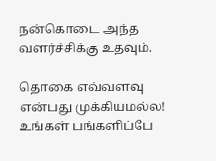நன்கொடை அந்த வளர்ச்சிக்கு உதவும்.

தொகை எவ்வளவு என்பது முக்கியமல்ல! உங்கள் பங்களிப்பே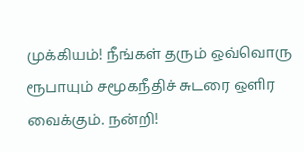முக்கியம்! நீங்கள் தரும் ஒவ்வொரு ரூபாயும் சமூகநீதிச் சுடரை ஒளிர வைக்கும். நன்றி!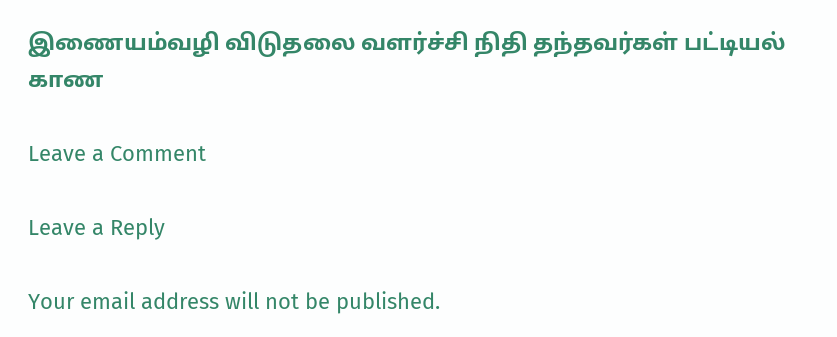இணையம்வழி விடுதலை வளர்ச்சி நிதி தந்தவர்கள் பட்டியல் காண

Leave a Comment

Leave a Reply

Your email address will not be published.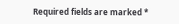Required fields are marked *